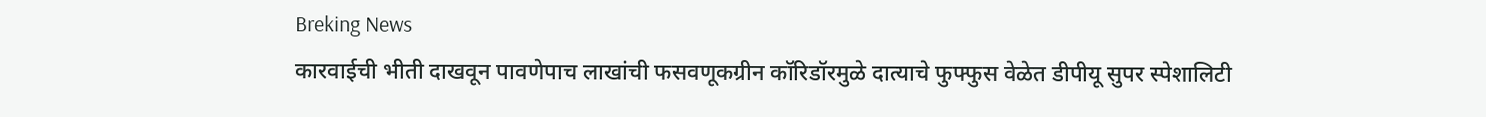Breking News
कारवाईची भीती दाखवून पावणेपाच लाखांची फसवणूकग्रीन कॉरिडॉरमुळे दात्याचे फुफ्फुस वेळेत डीपीयू सुपर स्पेशालिटी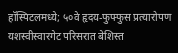हॉस्पिटलमध्ये; ५०वे हृदय-फुफ्फुस प्रत्यारोपण यशस्वीस्वारगेट परिसरात बेशिस्त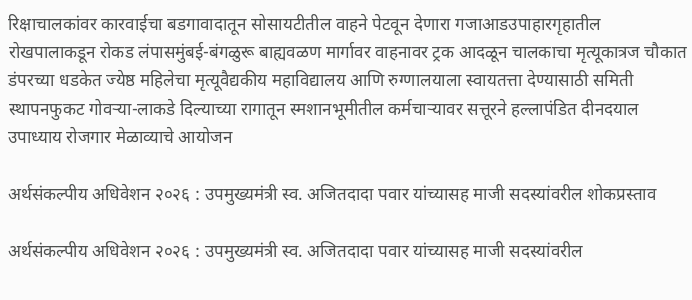रिक्षाचालकांवर कारवाईचा बडगावादातून सोसायटीतील वाहने पेटवून देणारा गजाआडउपाहारगृहातील रोखपालाकडून रोकड लंपासमुंबई-बंगळुरू बाह्यवळण मार्गावर वाहनावर ट्रक आदळून चालकाचा मृत्यूकात्रज चौकात डंपरच्या धडकेत ज्येष्ठ महिलेचा मृत्यूवैद्यकीय महाविद्यालय आणि रुग्णालयाला स्वायतत्ता देण्यासाठी समिती स्थापनफुकट गोवऱ्या-लाकडे दिल्याच्या रागातून स्मशानभूमीतील कर्मचाऱ्यावर सत्तूरने हल्लापंडित दीनदयाल उपाध्याय रोजगार मेळाव्याचे आयोजन

अर्थसंकल्पीय अधिवेशन २०२६ : उपमुख्यमंत्री स्व. अजितदादा पवार यांच्यासह माजी सदस्यांवरील शोकप्रस्ताव

अर्थसंकल्पीय अधिवेशन २०२६ : उपमुख्यमंत्री स्व. अजितदादा पवार यांच्यासह माजी सदस्यांवरील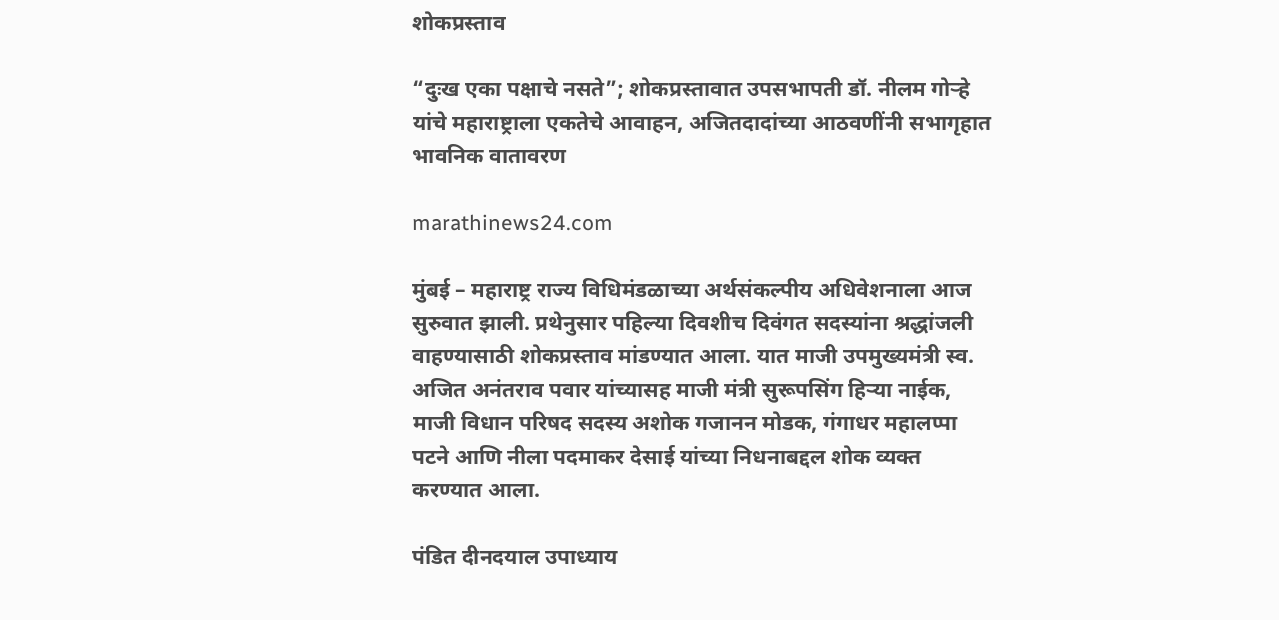शोकप्रस्ताव

“दुःख एका पक्षाचे नसते”; शोकप्रस्तावात उपसभापती डॉ. नीलम गोऱ्हे यांचे महाराष्ट्राला एकतेचे आवाहन, अजितदादांच्या आठवणींनी सभागृहात भावनिक वातावरण

marathinews24.com

मुंबई – महाराष्ट्र राज्य विधिमंडळाच्या अर्थसंकल्पीय अधिवेशनाला आज सुरुवात झाली. प्रथेनुसार पहिल्या दिवशीच दिवंगत सदस्यांना श्रद्धांजली वाहण्यासाठी शोकप्रस्ताव मांडण्यात आला. यात माजी उपमुख्यमंत्री स्व. अजित अनंतराव पवार यांच्यासह माजी मंत्री सुरूपसिंग हिऱ्या नाईक, माजी विधान परिषद सदस्य अशोक गजानन मोडक, गंगाधर महालप्पा पटने आणि नीला पदमाकर देसाई यांच्या निधनाबद्दल शोक व्यक्त करण्यात आला.

पंडित दीनदयाल उपाध्याय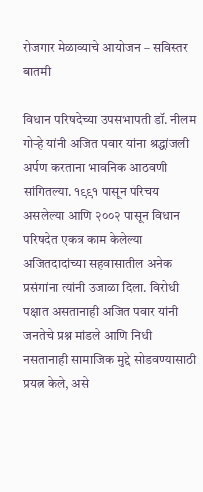रोजगार मेळाव्याचे आयोजन – सविस्तर बातमी

विधान परिषदेच्या उपसभापती डॉ. नीलम गोऱ्हे यांनी अजित पवार यांना श्रद्धांजली अर्पण करताना भावनिक आठवणी सांगितल्या. १९९१ पासून परिचय असलेल्या आणि २००२ पासून विधान परिषदेत एकत्र काम केलेल्या अजितदादांच्या सहवासातील अनेक प्रसंगांना त्यांनी उजाळा दिला. विरोधी पक्षात असतानाही अजित पवार यांनी जनतेचे प्रश्न मांडले आणि निधी नसतानाही सामाजिक मुद्दे सोडवण्यासाठी प्रयत्न केले, असे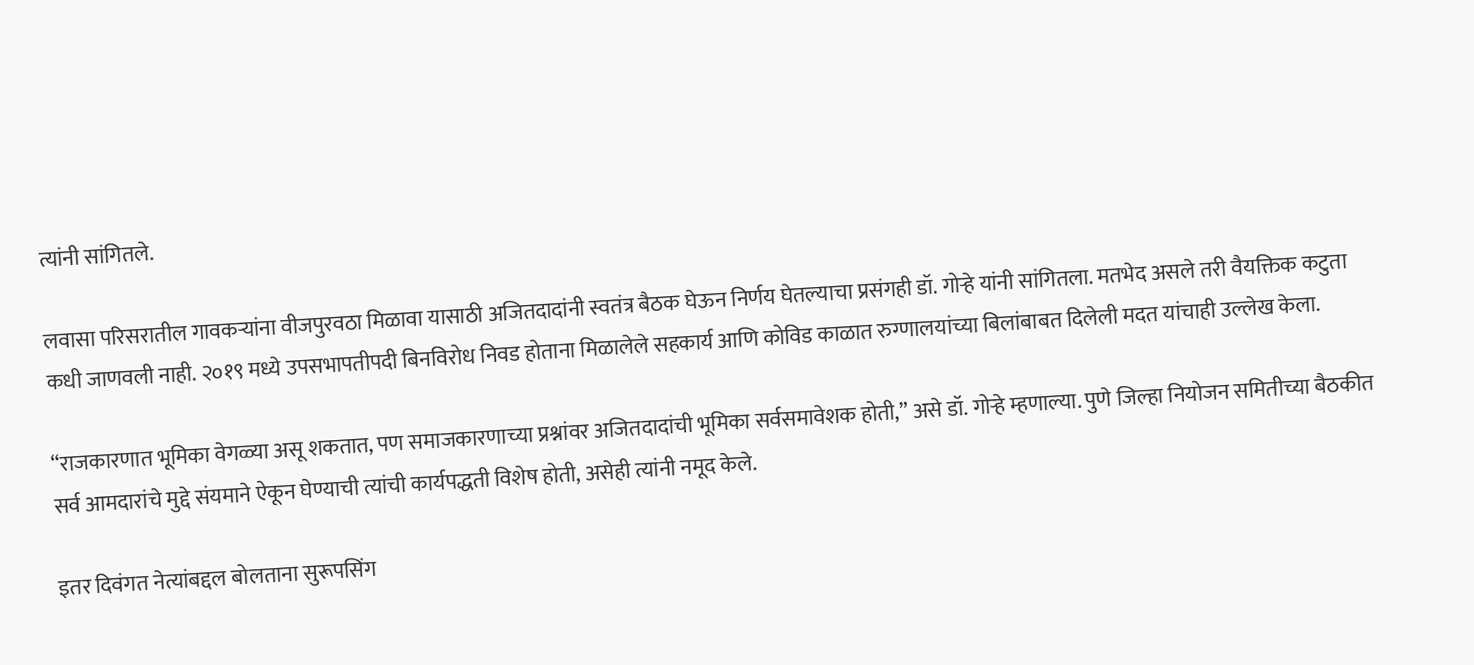त्यांनी सांगितले.

लवासा परिसरातील गावकऱ्यांना वीजपुरवठा मिळावा यासाठी अजितदादांनी स्वतंत्र बैठक घेऊन निर्णय घेतल्याचा प्रसंगही डॉ. गोऱ्हे यांनी सांगितला. मतभेद असले तरी वैयक्तिक कटुता कधी जाणवली नाही. २०१९ मध्ये उपसभापतीपदी बिनविरोध निवड होताना मिळालेले सहकार्य आणि कोविड काळात रुग्णालयांच्या बिलांबाबत दिलेली मदत यांचाही उल्लेख केला.

“राजकारणात भूमिका वेगळ्या असू शकतात, पण समाजकारणाच्या प्रश्नांवर अजितदादांची भूमिका सर्वसमावेशक होती,” असे डॉ. गोऱ्हे म्हणाल्या. पुणे जिल्हा नियोजन समितीच्या बैठकीत सर्व आमदारांचे मुद्दे संयमाने ऐकून घेण्याची त्यांची कार्यपद्धती विशेष होती, असेही त्यांनी नमूद केले.

इतर दिवंगत नेत्यांबद्दल बोलताना सुरूपसिंग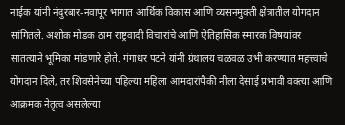नाईक यांनी नंदुरबार-नवापूर भागात आर्थिक विकास आणि व्यसनमुक्ती क्षेत्रातील योगदान सांगितले. अशोक मोडक ठाम राष्ट्रवादी विचारांचे आणि ऐतिहासिक स्मारक विषयांवर सातत्याने भूमिका मांडणारे होते. गंगाधर पटने यांनी ग्रंथालय चळवळ उभी करण्यात महत्त्वाचे योगदान दिले, तर शिवसेनेच्या पहिल्या महिला आमदारांपैकी नीला देसाई प्रभावी वक्त्या आणि आक्रमक नेतृत्व असलेल्या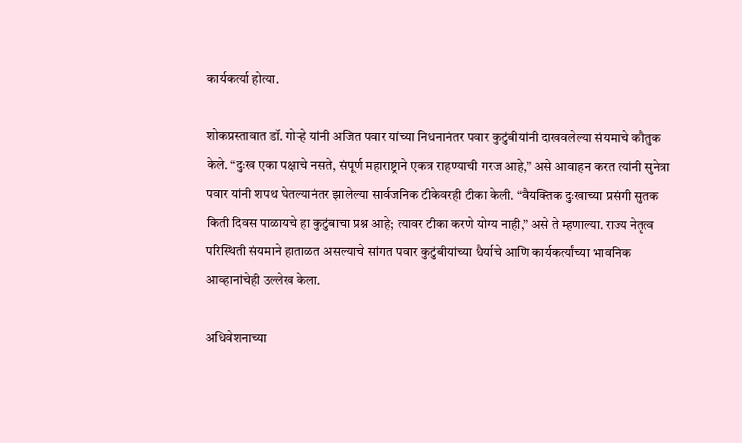कार्यकर्त्या होत्या.

शोकप्रस्तावात डॉ. गोऱ्हे यांनी अजित पवार यांच्या निधनानंतर पवार कुटुंबीयांनी दाखवलेल्या संयमाचे कौतुक केले. “दुःख एका पक्षाचे नसते, संपूर्ण महाराष्ट्राने एकत्र राहण्याची गरज आहे,” असे आवाहन करत त्यांनी सुनेत्रा पवार यांनी शपथ घेतल्यानंतर झालेल्या सार्वजनिक टीकेवरही टीका केली. “वैयक्तिक दुःखाच्या प्रसंगी सुतक किती दिवस पाळायचे हा कुटुंबाचा प्रश्न आहे; त्यावर टीका करणे योग्य नाही,” असे ते म्हणाल्या. राज्य नेतृत्व परिस्थिती संयमाने हाताळत असल्याचे सांगत पवार कुटुंबीयांच्या धैर्याचे आणि कार्यकर्त्यांच्या भावनिक आव्हानांचेही उल्लेख केला.

अधिवेशनाच्या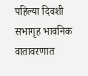पहिल्या दिवशी सभागृह भावनिक वातावरणात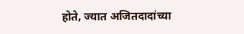होते, ज्यात अजितदादांच्या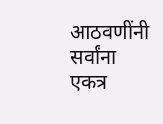आठवणींनी सर्वांना एकत्र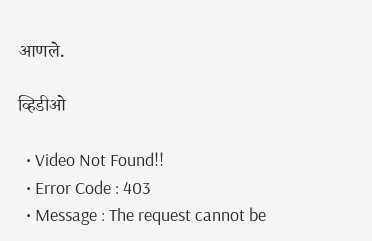आणले.

व्हिडीओ

  • Video Not Found!!
  • Error Code : 403
  • Message : The request cannot be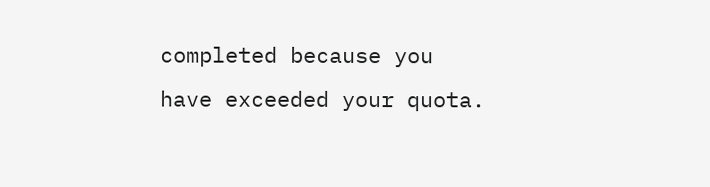completed because you have exceeded your quota.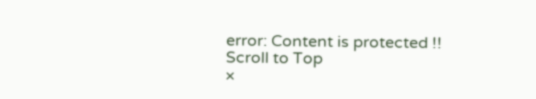error: Content is protected !!
Scroll to Top
×